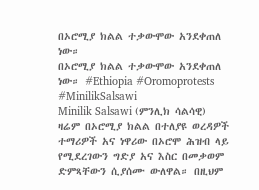በኦሮሚያ ክልል ተቃውሞው አንደቀጠለ ነው።
በኦሮሚያ ክልል ተቃውሞው አንደቀጠለ ነው። #Ethiopia #Oromoprotests #MinilikSalsawi
Minilik Salsawi (ምንሊክ ሳልሳዊ) ዛሬም በኦሮሚያ ክልል በተለያዩ ወረዳዎች ተማሪዎች አና ነዋሪው በኦሮሞ ሕዝብ ላይ የሚደረገውን ግድያ አና እስር በመቃወም ድምጻቸውን ሲያሰሙ ውለዋል። በዚህም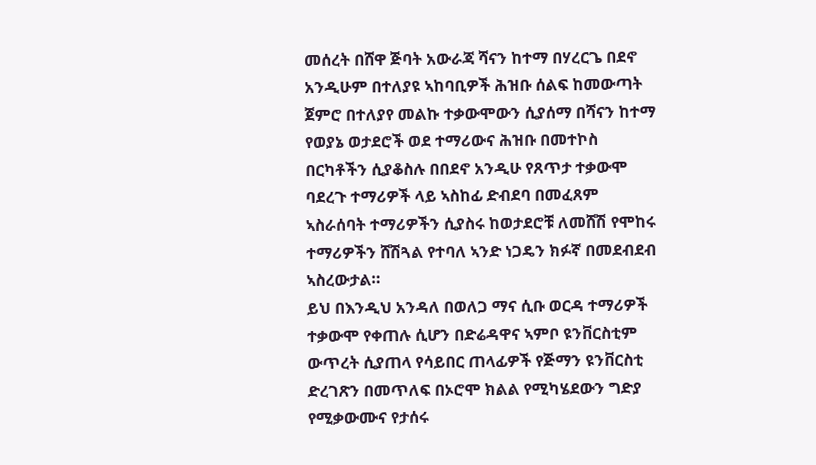መሰረት በሸዋ ጅባት አውራጃ ሻናን ከተማ በሃረርጌ በደኖ አንዲሁም በተለያዩ ኣከባቢዎች ሕዝቡ ሰልፍ ከመውጣት ጀምሮ በተለያየ መልኩ ተቃውሞውን ሲያሰማ በሻናን ከተማ የወያኔ ወታደሮች ወደ ተማሪውና ሕዝቡ በመተኮስ በርካቶችን ሲያቆስሉ በበደኖ አንዲሁ የጸጥታ ተቃውሞ ባደረጉ ተማሪዎች ላይ ኣስከፊ ድብደባ በመፈጸም ኣስራሰባት ተማሪዎችን ሲያስሩ ከወታደሮቹ ለመሸሽ የሞከሩ ተማሪዎችን ሸሽጓል የተባለ ኣንድ ነጋዴን ክፉኛ በመደብደብ ኣስረውታል።
ይህ በእንዲህ አንዳለ በወለጋ ማና ሲቡ ወርዳ ተማሪዎች ተቃውሞ የቀጠሉ ሲሆን በድሬዳዋና ኣምቦ ዩንቨርስቲም ውጥረት ሲያጠላ የሳይበር ጠላፊዎች የጅማን ዩንቨርስቲ ድረገጽን በመጥለፍ በኦሮሞ ክልል የሚካሄደውን ግድያ የሚቃውሙና የታሰሩ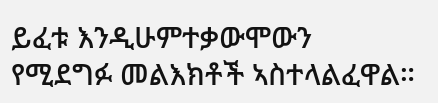ይፈቱ እንዲሁምተቃውሞውን የሚደግፉ መልእክቶች ኣስተላልፈዋል።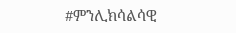#ምንሊክሳልሳዊ